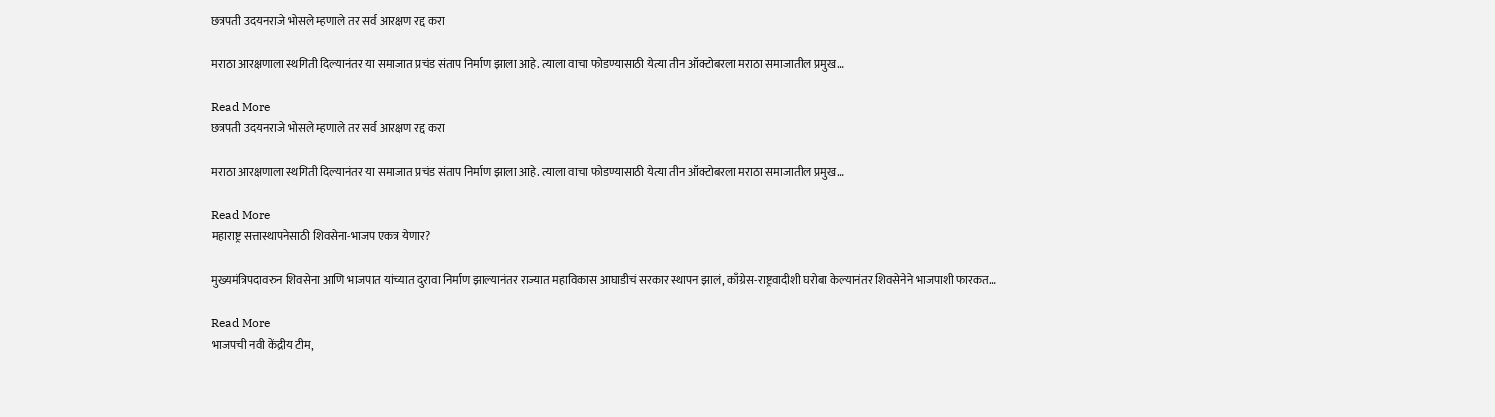छत्रपती उदयनराजे भोसले म्हणाले तर सर्व आरक्षण रद्द करा

मराठा आरक्षणाला स्थगिती दिल्यानंतर या समाजात प्रचंड संताप निर्माण झाला आहे. त्याला वाचा फोडण्यासाठी येत्या तीन ऑक्टोबरला मराठा समाजातील प्रमुख…

Read More
छत्रपती उदयनराजे भोसले म्हणाले तर सर्व आरक्षण रद्द करा

मराठा आरक्षणाला स्थगिती दिल्यानंतर या समाजात प्रचंड संताप निर्माण झाला आहे. त्याला वाचा फोडण्यासाठी येत्या तीन ऑक्टोबरला मराठा समाजातील प्रमुख…

Read More
महाराष्ट्र सत्तास्थापनेसाठी शिवसेना-भाजप एकत्र येणार?

मुख्यमंत्रिपदावरुन शिवसेना आणि भाजपात यांच्यात दुरावा निर्माण झाल्यानंतर राज्यात महाविकास आघाडीचं सरकार स्थापन झालं, काँग्रेस-राष्ट्रवादीशी घरोबा केल्यानंतर शिवसेनेने भाजपाशी फारकत…

Read More
भाजपची नवी केंद्रीय टीम,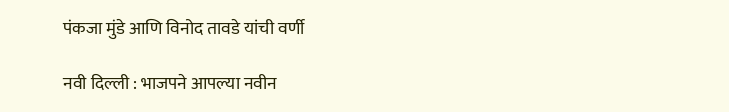पंकजा मुंडे आणि विनोद तावडे यांची वर्णी

नवी दिल्ली : भाजपने आपल्या नवीन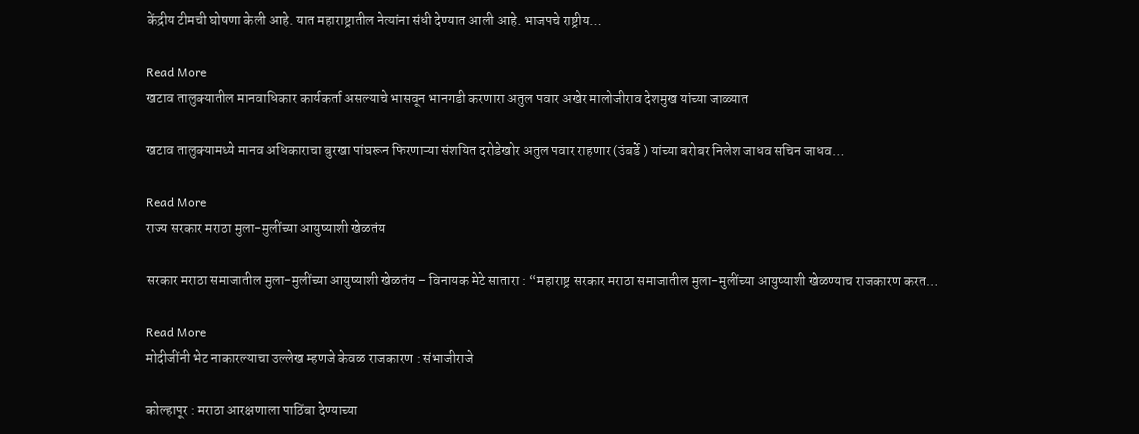केंद्रीय टीमची घोषणा केली आहे. यात महाराष्ट्रातील नेत्यांना संधी देण्यात आली आहे. भाजपचे राष्ट्रीय…

Read More
खटाव तालुक्यातील मानवाधिकार कार्यकर्ता असल्याचे भासवून भानगडी करणारा अतुल पवार अखेर मालोजीराव देशमुख यांच्या जाळ्यात

खटाव तालुक्यामध्ये मानव अधिकाराचा बुरखा पांघरून फिरणाऱ्या संशयित दरोडेखोर अतुल पवार राहणार (उंबर्डे ) यांच्या बरोबर निलेश जाधव सचिन जाधव…

Read More
राज्य सरकार मराठा मुला-मुलींच्या आयुष्याशी खेळतंय

सरकार मराठा समाजातील मुला-मुलींच्या आयुष्याशी खेळतंय – विनायक मेटे सातारा : “महाराष्ट्र सरकार मराठा समाजातील मुला-मुलींच्या आयुष्याशी खेळण्याच राजकारण करत…

Read More
मोदीजींनी भेट नाकारल्याचा उल्लेख म्हणजे केवळ राजकारण : संभाजीराजे

कोल्हापूर : मराठा आरक्षणाला पाठिंबा देण्याच्या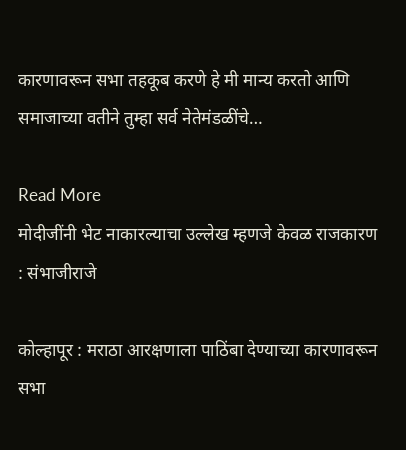कारणावरून सभा तहकूब करणे हे मी मान्य करतो आणि समाजाच्या वतीने तुम्हा सर्व नेतेमंडळींचे…

Read More
मोदीजींनी भेट नाकारल्याचा उल्लेख म्हणजे केवळ राजकारण : संभाजीराजे

कोल्हापूर : मराठा आरक्षणाला पाठिंबा देण्याच्या कारणावरून सभा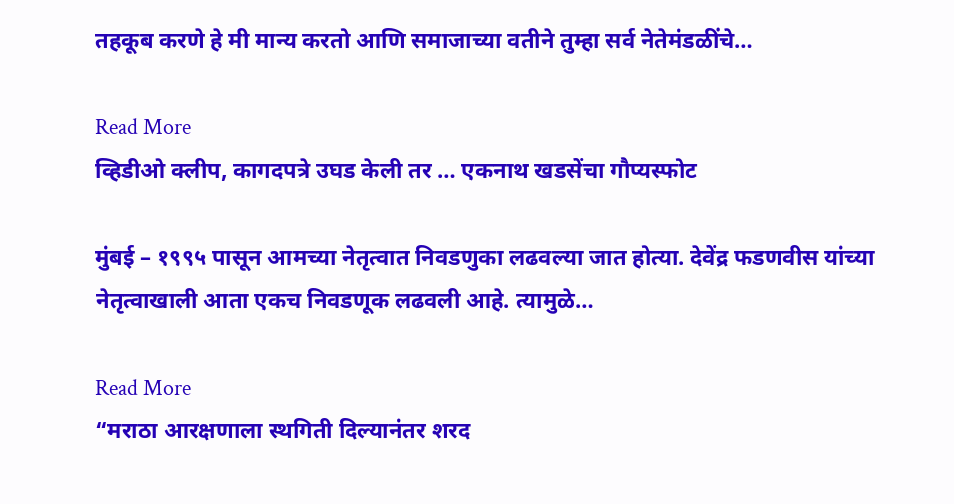तहकूब करणे हे मी मान्य करतो आणि समाजाच्या वतीने तुम्हा सर्व नेतेमंडळींचे…

Read More
व्हिडीओ क्लीप, कागदपत्रे उघड केली तर … एकनाथ खडसेंचा गौप्यस्फोट

मुंबई – १९९५ पासून आमच्या नेतृत्वात निवडणुका लढवल्या जात होत्या. देवेंद्र फडणवीस यांच्या नेतृत्वाखाली आता एकच निवडणूक लढवली आहे. त्यामुळे…

Read More
“मराठा आरक्षणाला स्थगिती दिल्यानंतर शरद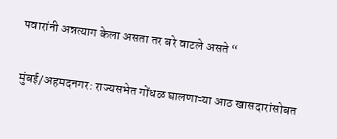पवारांनी अन्नत्याग केला असता तर बरे वाटले असते “

मुंबई/अहमदनगर: राज्यसभेत गोंधळ घालणाऱ्या आठ खासदारांसोबत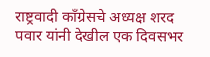राष्ट्रवादी काँग्रेसचे अध्यक्ष शरद पवार यांनी देखील एक दिवसभर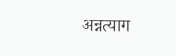अन्नत्याग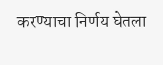करण्याचा निर्णय घेतला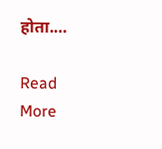होता.…

Read More